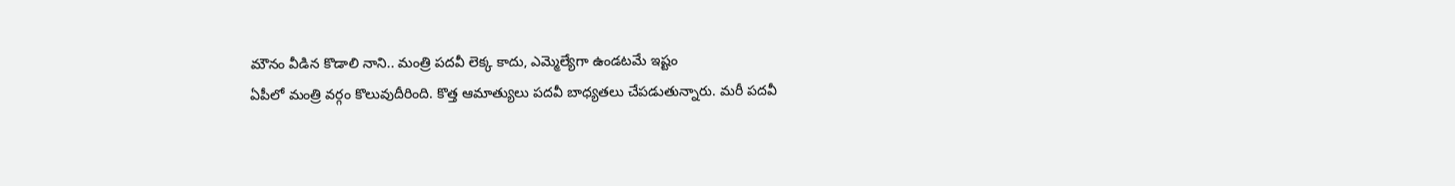మౌనం వీడిన కొడాలి నాని.. మంత్రి పదవీ లెక్క కాదు, ఎమ్మెల్యేగా ఉండటమే ఇష్టం
ఏపీలో మంత్రి వర్గం కొలువుదీరింది. కొత్త ఆమాత్యులు పదవీ బాధ్యతలు చేపడుతున్నారు. మరీ పదవీ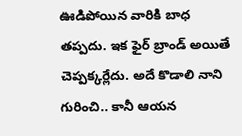ఊడిపోయిన వారికి బాధ తప్పదు. ఇక ఫైర్ బ్రాండ్ అయితే చెప్పక్కర్లేదు. అదే కొడాలి నాని గురించి.. కానీ ఆయన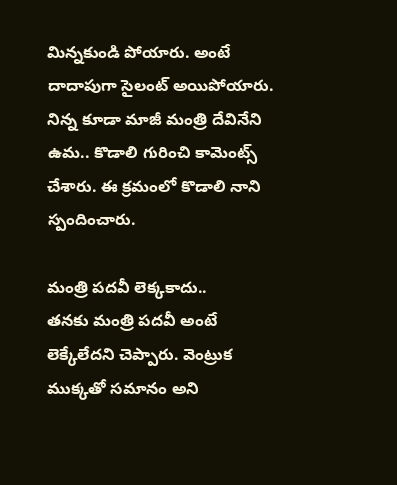మిన్నకుండి పోయారు. అంటే దాదాపుగా సైలంట్ అయిపోయారు. నిన్న కూడా మాజీ మంత్రి దేవినేని ఉమ.. కొడాలి గురించి కామెంట్స్ చేశారు. ఈ క్రమంలో కొడాలి నాని స్పందించారు.

మంత్రి పదవీ లెక్కకాదు..
తనకు మంత్రి పదవీ అంటే లెక్కేలేదని చెప్పారు. వెంట్రుక ముక్కతో సమానం అని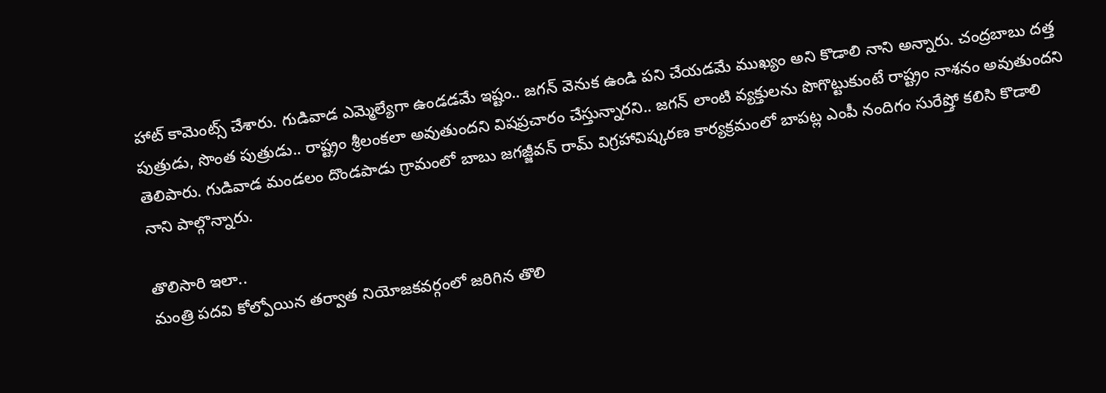హాట్ కామెంట్స్ చేశారు. గుడివాడ ఎమ్మెల్యేగా ఉండడమే ఇష్టం.. జగన్ వెనుక ఉండి పని చేయడమే ముఖ్యం అని కొడాలి నాని అన్నారు. చంద్రబాబు దత్త పుత్రుడు, సొంత పుత్రుడు.. రాష్ట్రం శ్రీలంకలా అవుతుందని విషప్రచారం చేస్తున్నారని.. జగన్ లాంటి వ్యక్తులను పొగొట్టుకుంటే రాష్ట్రం నాశనం అవుతుందని తెలిపారు. గుడివాడ మండలం దొండపాడు గ్రామంలో బాబు జగజ్జీవన్ రామ్ విగ్రహావిష్కరణ కార్యక్రమంలో బాపట్ల ఎంపీ నందిగం సురేష్తో కలిసి కొడాలి నాని పాల్గొన్నారు.

తొలిసారి ఇలా..
మంత్రి పదవి కోల్పోయిన తర్వాత నియోజకవర్గంలో జరిగిన తొలి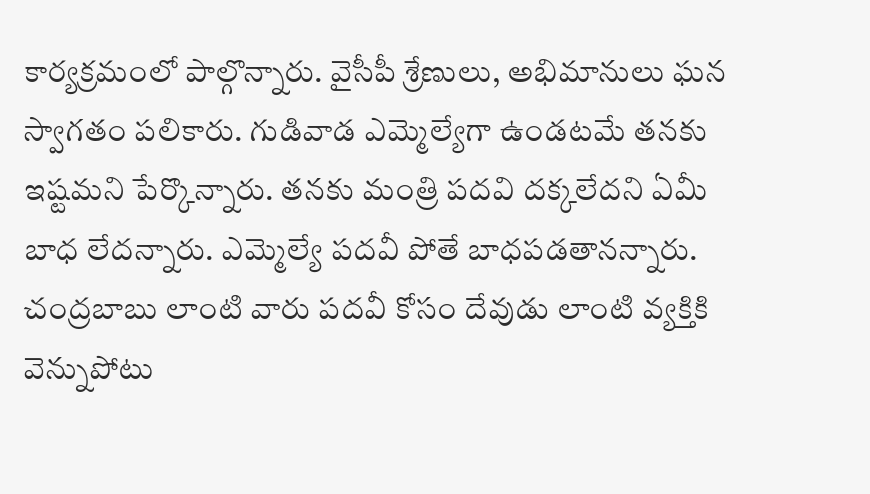కార్యక్రమంలో పాల్గొన్నారు. వైసీపీ శ్రేణులు, అభిమానులు ఘన స్వాగతం పలికారు. గుడివాడ ఎమ్మెల్యేగా ఉండటమే తనకు ఇష్టమని పేర్కొన్నారు. తనకు మంత్రి పదవి దక్కలేదని ఏమీ బాధ లేదన్నారు. ఎమ్మెల్యే పదవీ పోతే బాధపడతానన్నారు. చంద్రబాబు లాంటి వారు పదవీ కోసం దేవుడు లాంటి వ్యక్తికి వెన్నుపోటు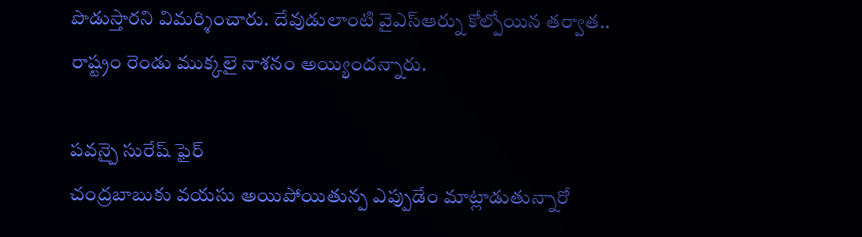పొడుస్తారని విమర్శించారు. దేవుడులాంటి వైఎస్ఆర్ను కోల్పోయిన తర్వాత.. రాష్ట్రం రెండు ముక్కలై నాశనం అయ్యిందన్నారు.

పవన్పై సురేష్ ఫైర్
చంద్రబాబుకు వయసు అయిపోయితున్ప ఎప్పుడేం మాట్లాడుతున్నారో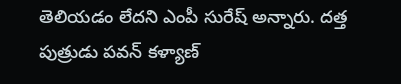తెలియడం లేదని ఎంపీ సురేష్ అన్నారు. దత్త పుత్రుడు పవన్ కళ్యాణ్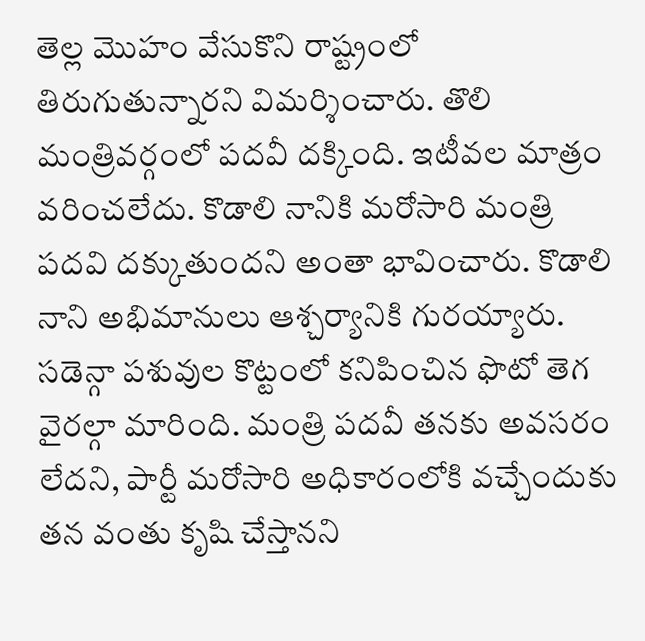తెల్ల మొహం వేసుకొని రాష్ట్రంలో తిరుగుతున్నారని విమర్శించారు. తొలి మంత్రివర్గంలో పదవీ దక్కింది. ఇటీవల మాత్రం వరించలేదు. కొడాలి నానికి మరోసారి మంత్రి పదవి దక్కుతుందని అంతా భావించారు. కొడాలి నాని అభిమానులు ఆశ్చర్యానికి గురయ్యారు. సడెన్గా పశువుల కొట్టంలో కనిపించిన ఫొటో తెగ వైరల్గా మారింది. మంత్రి పదవీ తనకు అవసరం లేదని, పార్టీ మరోసారి అధికారంలోకి వచ్చేందుకు తన వంతు కృషి చేస్తానని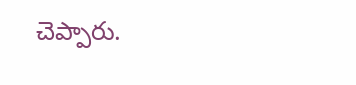చెప్పారు.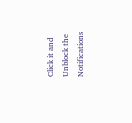Click it and Unblock the Notifications